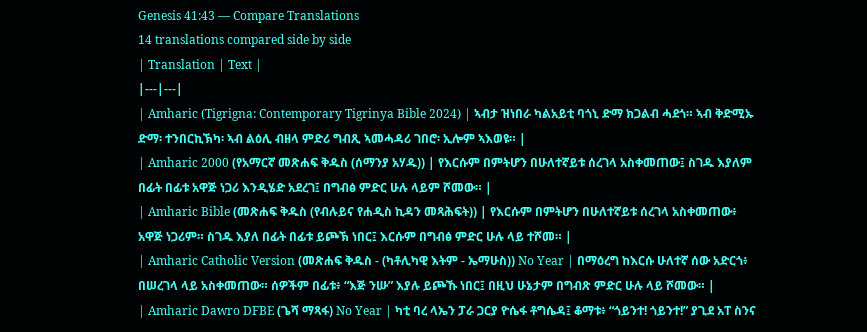Genesis 41:43 — Compare Translations
14 translations compared side by side
| Translation | Text |
|---|---|
| Amharic (Tigrigna: Contemporary Tigrinya Bible 2024) | ኣብታ ዝነበራ ካልአይቲ ባጎኒ ድማ ክጋልብ ሓደጎ። ኣብ ቅድሚኡ ድማ፡ ተንበርኪኽካ፡ ኣብ ልዕሊ ብዘላ ምድሪ ግብጺ ኣመሓዳሪ ገበሮ፡ ኢሎም ኣእወዩ። |
| Amharic 2000 (የአማርኛ መጽሐፍ ቅዱስ (ሰማንያ አሃዱ)) | የእርሱም በምትሆን በሁለተኛይቱ ሰረገላ አስቀመጠው፤ ስገዱ እያለም በፊት በፊቱ አዋጅ ነጋሪ እንዲሄድ አደረገ፤ በግብፅ ምድር ሁሉ ላይም ሾመው። |
| Amharic Bible (መጽሐፍ ቅዱስ (የብሉይና የሐዲስ ኪዳን መጻሕፍት)) | የእርሱም በምትሆን በሁለተኛይቱ ሰረገላ አስቀመጠው፥ አዋጅ ነጋሪም። ስገዱ እያለ በፊት በፊቱ ይጮኽ ነበር፤ እርሱም በግብፅ ምድር ሁሉ ላይ ተሾመ። |
| Amharic Catholic Version (መጽሐፍ ቅዱስ - (ካቶሊካዊ እትም - ኤማሁስ)) No Year | በማዕረግ ከእርሱ ሁለተኛ ሰው አድርጎ፥ በሠረገላ ላይ አስቀመጠው። ሰዎችም በፊቱ፥ “እጅ ንሡ” እያሉ ይጮኹ ነበር፤ በዚህ ሁኔታም በግብጽ ምድር ሁሉ ላይ ሾመው። |
| Amharic Dawro DFBE (ጌሻ ማጻፋ) No Year | ካቲ ባረ ላኤን ፓራ ጋርያ ዮሴፋ ቶግሴዳ፤ ቆማቱ፥ “ጎይንተ! ጎይንተ!” ያጊደ አፐ ስንና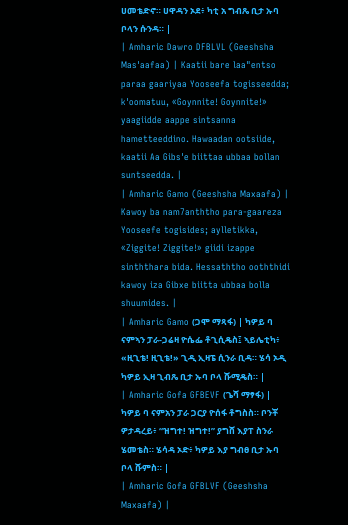ሀመቴድኖ። ሀዋዳን ኦደ፥ ካቲ አ ግብጼ ቢታ ኡባ ቦላን ሱንዳ። |
| Amharic Dawro DFBLVL (Geeshsha Mas'aafaa) | Kaatii bare laa"entso paraa gaariyaa Yooseefa togisseedda; k'oomatuu, «Goynnite! Goynnite!» yaagiidde aappe sintsanna hametteeddino. Hawaadan ootsiide, kaatii Aa Gibs'e biittaa ubbaa bollan suntseedda. |
| Amharic Gamo (Geeshsha Maxaafa) | Kawoy ba nam7anththo para-gaareza Yooseefe togisides; aylletikka, «Ziggite! Ziggite!» giidi izappe sinththara bida. Hessaththo ooththidi kawoy iza Gibxe biitta ubbaa bolla shuumides. |
| Amharic Gamo (ጋሞ ማጻፋ) | ካዎይ ባ ናምኣን ፓራ-ጋሬዛ ዮሴፌ ቶጊሲዴስ፤ ኣይሌቲካ፥ «ዚጊቴ! ዚጊቴ!» ጊዲ ኢዛፔ ሲንራ ቢዳ። ሄሳ ኦዲ ካዎይ ኢዛ ጊብጼ ቢታ ኡባ ቦላ ሹሚዴስ። |
| Amharic Gofa GFBEVF (ጌሻ ማፃፋ) | ካዎይ ባ ናምአን ፓራ ጋርያ ዮሰፋ ቶግስስ። ቦንቾ ዎታዳረይ፥ “ዝግተ! ዝግተ!” ያግሸ እያፐ ስንራ ሄመቴስ። ሄሳዳ ኦድ፥ ካዎይ እያ ግብፀ ቢታ ኡባ ቦላ ሹምስ። |
| Amharic Gofa GFBLVF (Geeshsha Maxaafa) |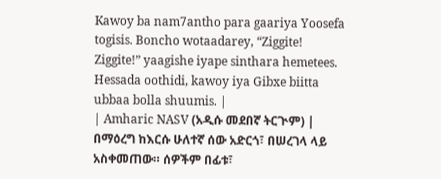Kawoy ba nam7antho para gaariya Yoosefa togisis. Boncho wotaadarey, “Ziggite! Ziggite!” yaagishe iyape sinthara hemetees. Hessada oothidi, kawoy iya Gibxe biitta ubbaa bolla shuumis. |
| Amharic NASV (አዲሱ መደበኛ ትርጒም) | በማዕረግ ከእርሱ ሁለተኛ ሰው አድርጎ፣ በሠረገላ ላይ አስቀመጠው። ሰዎችም በፊቱ፣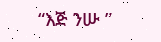“እጅ ንሡ ”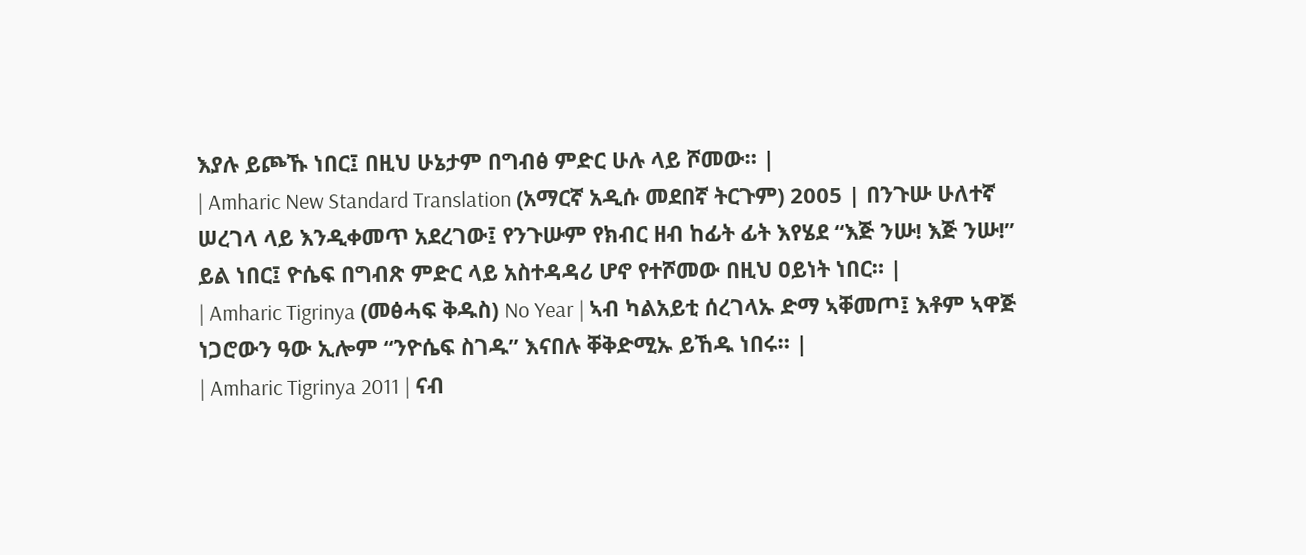እያሉ ይጮኹ ነበር፤ በዚህ ሁኔታም በግብፅ ምድር ሁሉ ላይ ሾመው። |
| Amharic New Standard Translation (አማርኛ አዲሱ መደበኛ ትርጉም) 2005 | በንጉሡ ሁለተኛ ሠረገላ ላይ እንዲቀመጥ አደረገው፤ የንጉሡም የክብር ዘብ ከፊት ፊት እየሄደ “እጅ ንሡ! እጅ ንሡ!” ይል ነበር፤ ዮሴፍ በግብጽ ምድር ላይ አስተዳዳሪ ሆኖ የተሾመው በዚህ ዐይነት ነበር። |
| Amharic Tigrinya (መፅሓፍ ቅዱስ) No Year | ኣብ ካልአይቲ ሰረገላኡ ድማ ኣቐመጦ፤ እቶም ኣዋጅ ነጋሮውን ዓው ኢሎም “ንዮሴፍ ስገዱ” እናበሉ ቐቅድሚኡ ይኸዱ ነበሩ። |
| Amharic Tigrinya 2011 | ናብ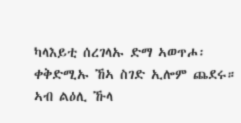ካላእይቲ ሰረገላኡ ድማ ኣወጥሖ፡ ቀቅድሚኡ ኸኣ ስገድ ኢሎም ጨደሩ። ኣብ ልዕሊ ኹላ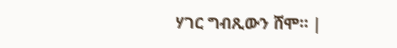ሃገር ግብጺውን ሸሞ። |